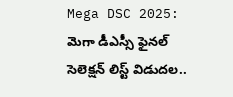Mega DSC 2025: మెగా డీఎస్సీ ఫైనల్ సెలెక్షన్ లిస్ట్ విడుదల..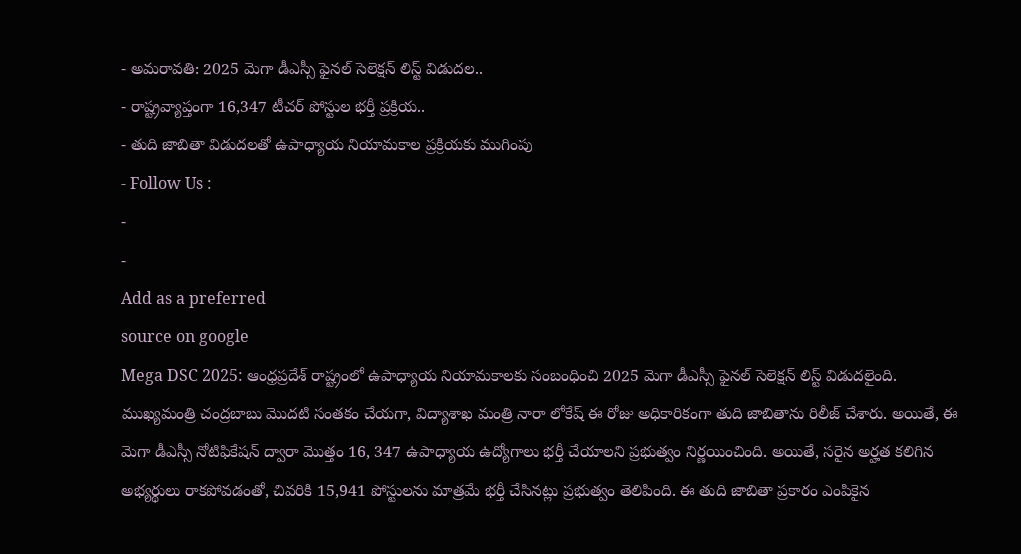- అమరావతి: 2025 మెగా డీఎస్సీ ఫైనల్ సెలెక్షన్ లిస్ట్ విడుదల..
- రాష్ట్రవ్యాప్తంగా 16,347 టీచర్ పోస్టుల భర్తీ ప్రక్రియ..
- తుది జాబితా విడుదలతో ఉపాధ్యాయ నియామకాల ప్రక్రియకు ముగింపు
- Follow Us :
-
-
Add as a preferred
source on google
Mega DSC 2025: ఆంధ్రప్రదేశ్ రాష్ట్రంలో ఉపాధ్యాయ నియామకాలకు సంబంధించి 2025 మెగా డీఎస్సీ ఫైనల్ సెలెక్షన్ లిస్ట్ విడుదలైంది. ముఖ్యమంత్రి చంద్రబాబు మొదటి సంతకం చేయగా, విద్యాశాఖ మంత్రి నారా లోకేష్ ఈ రోజు అధికారికంగా తుది జాబితాను రిలీజ్ చేశారు. అయితే, ఈ మెగా డీఎస్సీ నోటిఫికేషన్ ద్వారా మొత్తం 16, 347 ఉపాధ్యాయ ఉద్యోగాలు భర్తీ చేయాలని ప్రభుత్వం నిర్ణయించింది. అయితే, సరైన అర్హత కలిగిన అభ్యర్థులు రాకపోవడంతో, చివరికి 15,941 పోస్టులను మాత్రమే భర్తీ చేసినట్లు ప్రభుత్వం తెలిపింది. ఈ తుది జాబితా ప్రకారం ఎంపికైన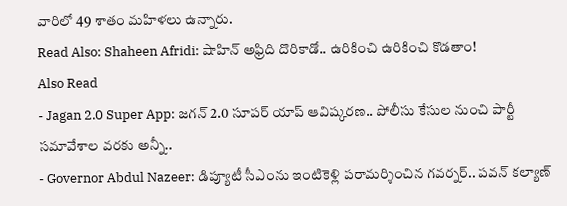వారిలో 49 శాతం మహిళలు ఉన్నారు.
Read Also: Shaheen Afridi: షాహిన్ అఫ్రిది దొరికాడో.. ఉరికించి ఉరికించి కొడతాం!
Also Read
- Jagan 2.0 Super App: జగన్ 2.0 సూపర్ యాప్ ఆవిష్కరణ.. పోలీసు కేసుల నుంచి పార్టీ సమావేశాల వరకు అన్నీ..
- Governor Abdul Nazeer: డిప్యూటీ సీఎంను ఇంటికెళ్లి పరామర్శించిన గవర్నర్.. పవన్ కల్యాణ్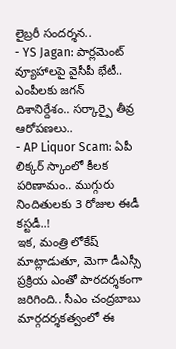లైబ్రరీ సందర్శన..
- YS Jagan: పార్లమెంట్ వ్యూహాలపై వైసీపీ భేటీ.. ఎంపీలకు జగన్ దిశానిర్దేశం.. సర్కార్పై తీవ్ర ఆరోపణలు..
- AP Liquor Scam: ఏపీ లిక్కర్ స్కాంలో కీలక పరిణామం.. ముగ్గురు నిందితులకు 3 రోజుల ఈడీ కస్టడీ..!
ఇక, మంత్రి లోకేష్ మాట్లాడుతూ, మెగా డీఎస్సీ ప్రక్రియ ఎంతో పారదర్శకంగా జరిగింది.. సీఎం చంద్రబాబు మార్గదర్శకత్వంలో ఈ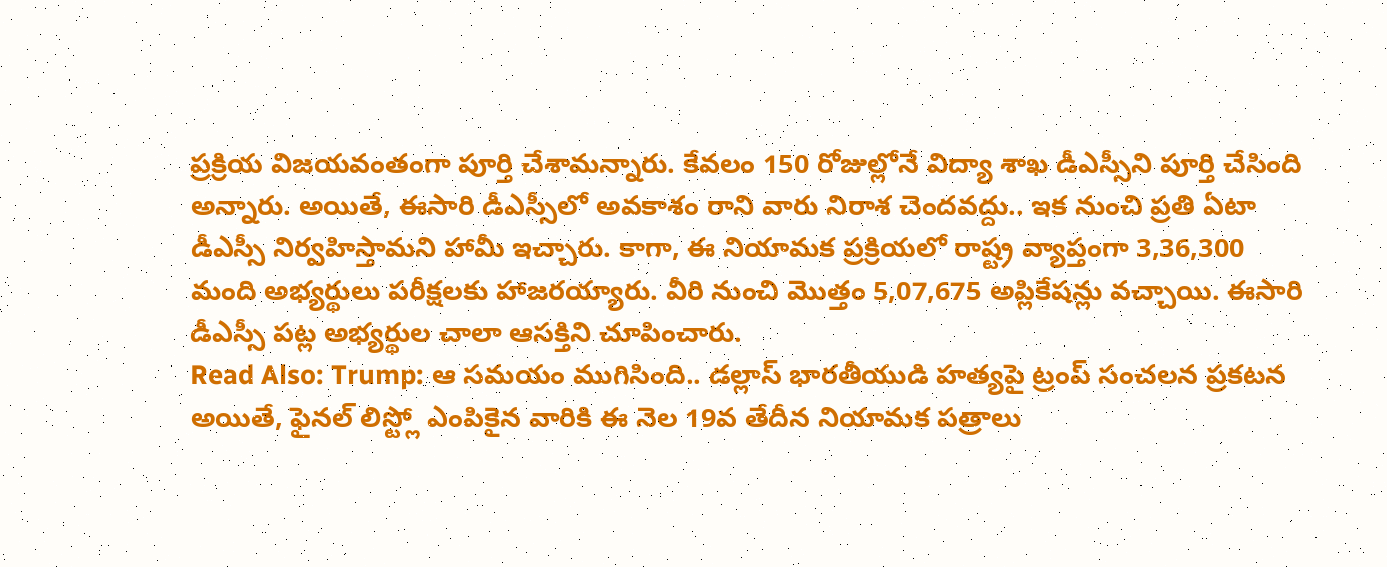ప్రక్రియ విజయవంతంగా పూర్తి చేశామన్నారు. కేవలం 150 రోజుల్లోనే విద్యా శాఖ డీఎస్సీని పూర్తి చేసింది అన్నారు. అయితే, ఈసారి డీఎస్సీలో అవకాశం రాని వారు నిరాశ చెందవద్దు.. ఇక నుంచి ప్రతి ఏటా డీఎస్సీ నిర్వహిస్తామని హామీ ఇచ్చారు. కాగా, ఈ నియామక ప్రక్రియలో రాష్ట్ర వ్యాప్తంగా 3,36,300 మంది అభ్యర్థులు పరీక్షలకు హాజరయ్యారు. వీరి నుంచి మొత్తం 5,07,675 అప్లికేషన్లు వచ్చాయి. ఈసారి డీఎస్సీ పట్ల అభ్యర్థుల చాలా ఆసక్తిని చూపించారు.
Read Also: Trump: ఆ సమయం ముగిసింది.. డల్లాస్ భారతీయుడి హత్యపై ట్రంప్ సంచలన ప్రకటన
అయితే, ఫైనల్ లిస్ట్లో ఎంపికైన వారికి ఈ నెల 19వ తేదీన నియామక పత్రాలు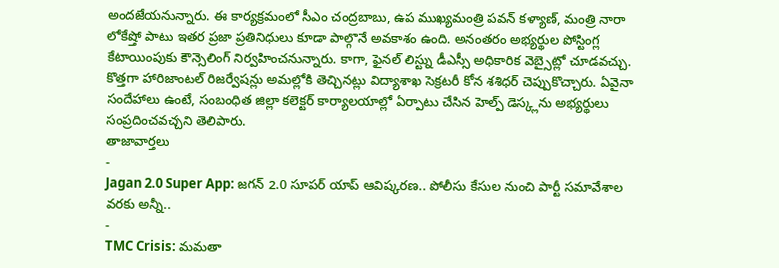అందజేయనున్నారు. ఈ కార్యక్రమంలో సీఎం చంద్రబాబు, ఉప ముఖ్యమంత్రి పవన్ కళ్యాణ్, మంత్రి నారా లోకేష్తో పాటు ఇతర ప్రజా ప్రతినిధులు కూడా పాల్గొనే అవకాశం ఉంది. అనంతరం అభ్యర్థుల పోస్టింగ్ల కేటాయింపుకు కౌన్సెలింగ్ నిర్వహించనున్నారు. కాగా, ఫైనల్ లిస్ట్ను డీఎస్సీ అధికారిక వెబ్సైట్లో చూడవచ్చు. కొత్తగా హారిజాంటల్ రిజర్వేషన్లు అమల్లోకి తెచ్చినట్లు విద్యాశాఖ సెక్రటరీ కోన శశిధర్ చెప్పుకొచ్చారు. ఏవైనా సందేహాలు ఉంటే, సంబంధిత జిల్లా కలెక్టర్ కార్యాలయాల్లో ఏర్పాటు చేసిన హెల్ప్ డెస్క్లను అభ్యర్థులు సంప్రదించవచ్చని తెలిపారు.
తాజావార్తలు
-
Jagan 2.0 Super App: జగన్ 2.0 సూపర్ యాప్ ఆవిష్కరణ.. పోలీసు కేసుల నుంచి పార్టీ సమావేశాల వరకు అన్నీ..
-
TMC Crisis: మమతా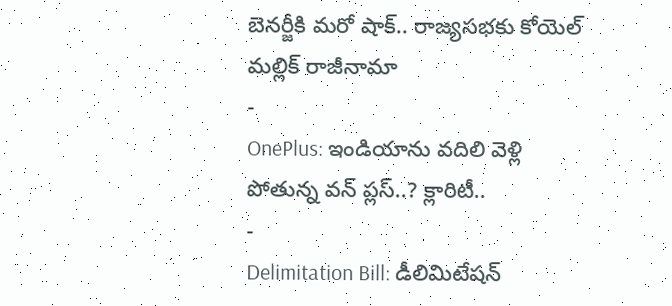బెనర్జీకి మరో షాక్.. రాజ్యసభకు కోయెల్ మల్లిక్ రాజీనామా
-
OnePlus: ఇండియాను వదిలి వెళ్లి పోతున్న వన్ ప్లస్..? క్లారిటీ..
-
Delimitation Bill: డీలిమిటేషన్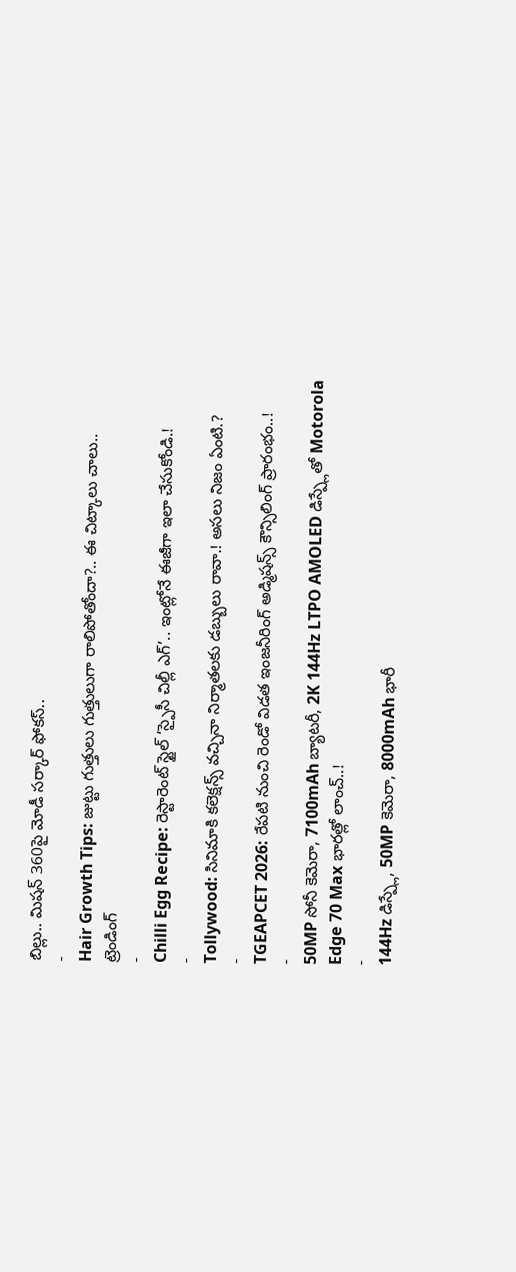బిల్లు.. మిషన్ 360పై మోడీ సర్కార్ ఫోకస్..
-
Hair Growth Tips: జుట్టు గుత్తులు గుత్తులుగా రాలిపోతోందా?.. ఈ చిట్కాలు చాలు..
ట్రెండింగ్
-
Chilli Egg Recipe: రెస్టారెంట్ స్టైల్ ‘స్పైసీ చిల్లీ ఎగ్’.. ఇంట్లోనే ఈజీగా ఇలా చేసుకోండి.!
-
Tollywood: సినిమాకి కలెక్షన్స్ వచ్చినా నిర్మాతలకు డబ్బులు రావా.! అసలు నిజం ఏంటి.?
-
TGEAPCET 2026: రేపటి నుంచి రెండో విడత ఇంజనీరింగ్ అడ్మిషన్స్ కౌన్సిలింగ్ ప్రారంభం..!
-
50MP సోనీ కెమెరా, 7100mAh బ్యాటరీ, 2K 144Hz LTPO AMOLED డిస్ప్లేతో Motorola Edge 70 Max భారత్లో లాంచ్..!
-
144Hz డిస్ప్లే, 50MP కెమెరా, 8000mAh భారీ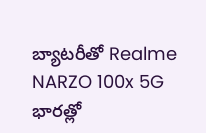బ్యాటరీతో Realme NARZO 100x 5G భారత్లో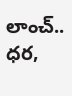లాంచ్.. ధర,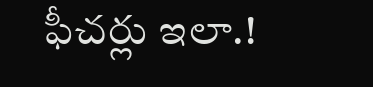ఫీచర్లు ఇలా.!